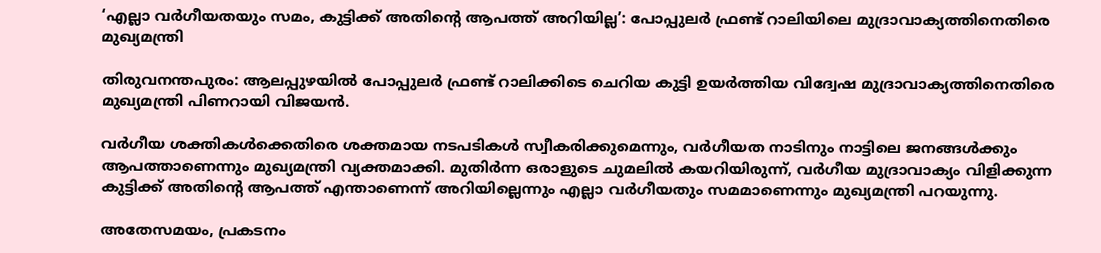‘എല്ലാ വര്‍ഗീയതയും സമം, കുട്ടിക്ക് അതിന്റെ ആപത്ത് അറിയില്ല’: പോപ്പുലര്‍ ഫ്രണ്ട് റാലിയിലെ മുദ്രാവാക്യത്തിനെതിരെ മുഖ്യമന്ത്രി

തിരുവനന്തപുരം: ആലപ്പുഴയില്‍ പോപ്പുലര്‍ ഫ്രണ്ട് റാലിക്കിടെ ചെറിയ കുട്ടി ഉയര്‍ത്തിയ വിദ്വേഷ മുദ്രാവാക്യത്തിനെതിരെ മുഖ്യമന്ത്രി പിണറായി വിജയന്‍.

വര്‍ഗീയ ശക്തികള്‍ക്കെതിരെ ശക്തമായ നടപടികള്‍ സ്വീകരിക്കുമെന്നും, വര്‍ഗീയത നാടിനും നാട്ടിലെ ജനങ്ങള്‍ക്കും ആപത്താണെന്നും മുഖ്യമന്ത്രി വ്യക്തമാക്കി. മുതിര്‍ന്ന ഒരാളുടെ ചുമലില്‍ കയറിയിരുന്ന്, വര്‍ഗീയ മുദ്രാവാക്യം വിളിക്കുന്ന കുട്ടിക്ക് അതിന്റെ ആപത്ത് എന്താണെന്ന് അറിയില്ലെന്നും എല്ലാ വര്‍ഗീയതും സമമാണെന്നും മുഖ്യമന്ത്രി പറയുന്നു.

അതേസമയം, പ്രകടനം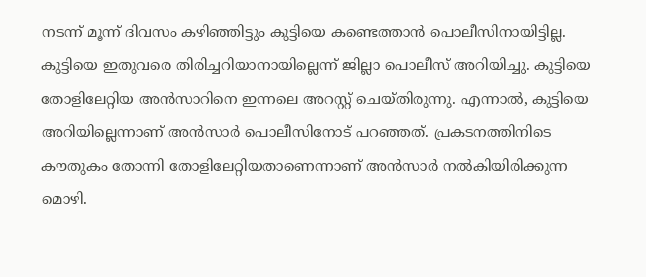നടന്ന് മൂന്ന് ദിവസം കഴിഞ്ഞിട്ടും കുട്ടിയെ കണ്ടെത്താന്‍ പൊലീസിനായിട്ടില്ല. കുട്ടിയെ ഇതുവരെ തിരിച്ചറിയാനായില്ലെന്ന് ജില്ലാ പൊലീസ് അറിയിച്ചു. കുട്ടിയെ തോളിലേറ്റിയ അന്‍സാറിനെ ഇന്നലെ അറസ്റ്റ് ചെയ്തിരുന്നു. എന്നാല്‍, കുട്ടിയെ അറിയില്ലെന്നാണ് അന്‍സാര്‍ പൊലീസിനോട് പറഞ്ഞത്. പ്രകടനത്തിനിടെ കൗതുകം തോന്നി തോളിലേറ്റിയതാണെന്നാണ് അന്‍സാര്‍ നല്‍കിയിരിക്കുന്ന മൊഴി.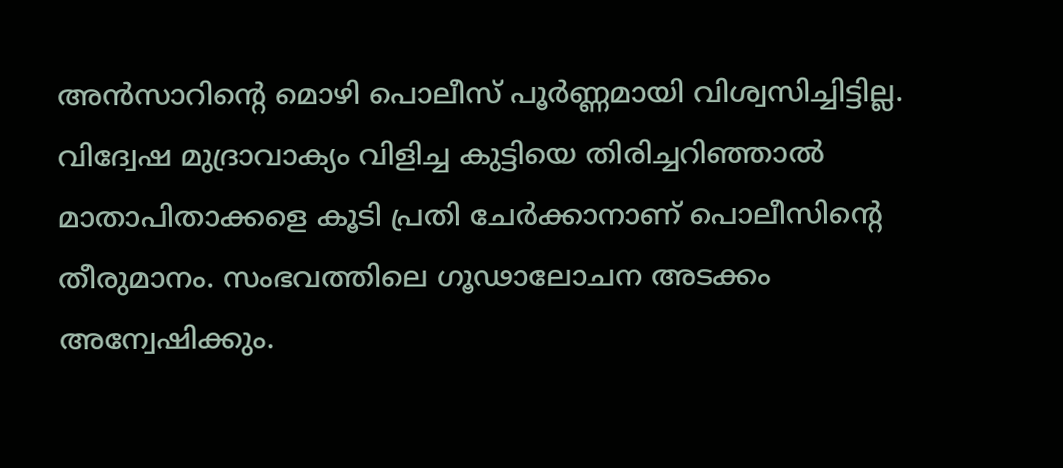അന്‍സാറിന്റെ മൊഴി പൊലീസ് പൂര്‍ണ്ണമായി വിശ്വസിച്ചിട്ടില്ല. വിദ്വേഷ മുദ്രാവാക്യം വിളിച്ച കുട്ടിയെ തിരിച്ചറിഞ്ഞാല്‍ മാതാപിതാക്കളെ കൂടി പ്രതി ചേര്‍ക്കാനാണ് പൊലീസിന്റെ തീരുമാനം. സംഭവത്തിലെ ഗൂഢാലോചന അടക്കം അന്വേഷിക്കും.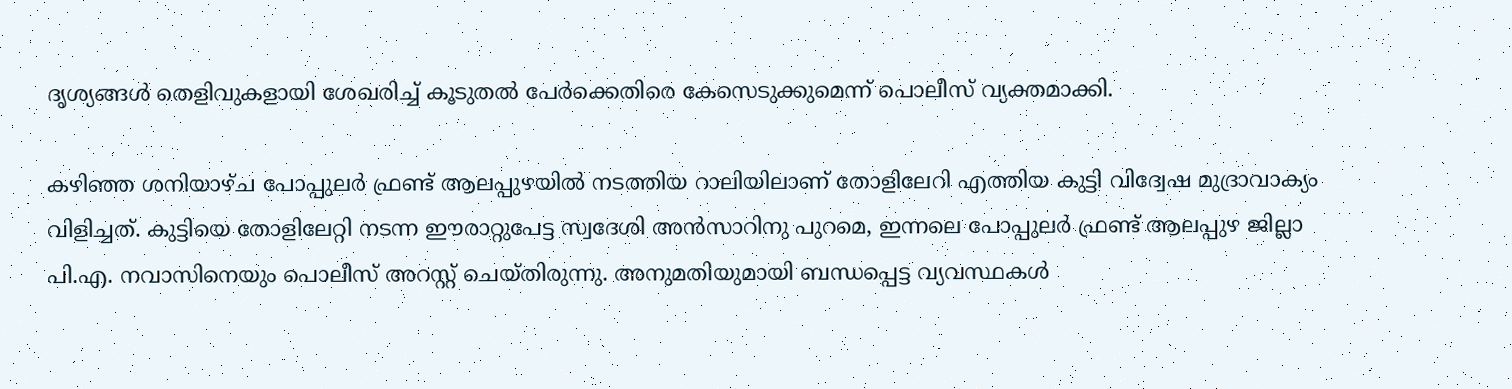ദൃശ്യങ്ങള്‍ തെളിവുകളായി ശേഖരിച്ച്‌ കൂടുതല്‍ പേര്‍ക്കെതിരെ കേസെടുക്കുമെന്ന് പൊലീസ് വ്യക്തമാക്കി.

കഴിഞ്ഞ ശനിയാഴ്ച പോപ്പുലര്‍ ഫ്രണ്ട് ആലപ്പുഴയില്‍ നടത്തിയ റാലിയിലാണ് തോളിലേറി എത്തിയ കുട്ടി വിദ്വേഷ മുദ്രാവാക്യം വിളിച്ചത്. കുട്ടിയെ തോളിലേറ്റി നടന്ന ഈരാറ്റുപേട്ട സ്വദേശി അന്‍സാറിനു പുറമെ, ഇന്നലെ പോപ്പുലര്‍ ഫ്രണ്ട് ആലപ്പുഴ ജില്ലാ പി.എ. നവാസിനെയും പൊലീസ് അറസ്റ്റ് ചെയ്തിരുന്നു. അനുമതിയുമായി ബന്ധപ്പെട്ട വ്യവസ്ഥകള്‍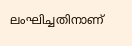ലംഘിച്ചതിനാണ്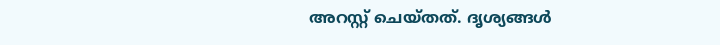അറസ്റ്റ് ചെയ്തത്. ദൃശ്യങ്ങള്‍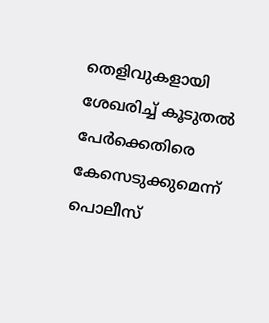തെളിവുകളായി ശേഖരിച്ച്‌ കൂടുതല്‍ പേര്‍ക്കെതിരെ കേസെടുക്കുമെന്ന് പൊലീസ്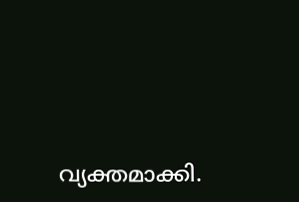വ്യക്തമാക്കി.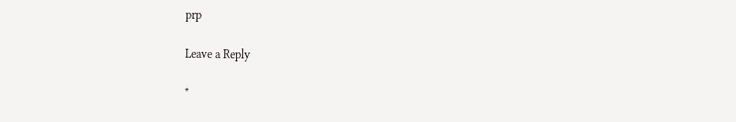prp

Leave a Reply

*